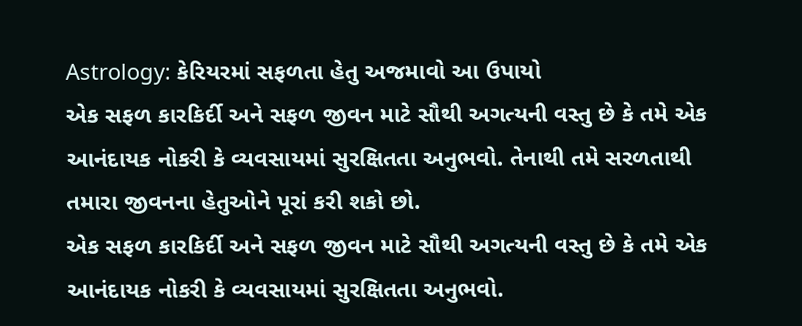Astrology: કેરિયરમાં સફળતા હેતુ અજમાવો આ ઉપાયો
એક સફળ કારકિર્દી અને સફળ જીવન માટે સૌથી અગત્યની વસ્તુ છે કે તમે એક આનંદાયક નોકરી કે વ્યવસાયમાં સુરક્ષિતતા અનુભવો. તેનાથી તમે સરળતાથી તમારા જીવનના હેતુઓને પૂરાં કરી શકો છો.
એક સફળ કારકિર્દી અને સફળ જીવન માટે સૌથી અગત્યની વસ્તુ છે કે તમે એક આનંદાયક નોકરી કે વ્યવસાયમાં સુરક્ષિતતા અનુભવો.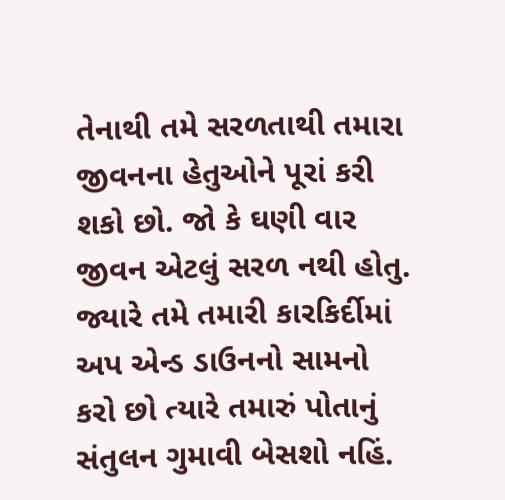તેનાથી તમે સરળતાથી તમારા જીવનના હેતુઓને પૂરાં કરી શકો છો. જો કે ઘણી વાર જીવન એટલું સરળ નથી હોતુ. જ્યારે તમે તમારી કારકિર્દીમાં અપ એન્ડ ડાઉનનો સામનો કરો છો ત્યારે તમારું પોતાનું સંતુલન ગુમાવી બેસશો નહિં.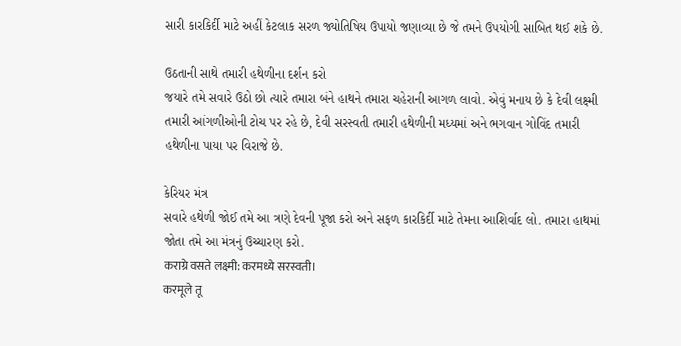સારી કારકિર્દી માટે અહીં કેટલાક સરળ જ્યોતિષિય ઉપાયો જણાવ્યા છે જે તમને ઉપયોગી સાબિત થઈ શકે છે.

ઉઠતાની સાથે તમારી હથેળીના દર્શન કરો
જયારે તમે સવારે ઉઠો છો ત્યારે તમારા બંને હાથને તમારા ચહેરાની આગળ લાવો. એવું મનાય છે કે દેવી લક્ષ્મી તમારી આંગળીઓની ટોચ પર રહે છે, દેવી સરસ્વતી તમારી હથેળીની મધ્યમાં અને ભગવાન ગોવિંદ તમારી હથેળીના પાયા પર વિરાજે છે.

કેરિયર મંત્ર
સવારે હથેળી જોઈ તમે આ ત્રણે દેવની પૂજા કરો અને સફળ કારકિર્દી માટે તેમના આશિર્વાદ લો. તમારા હાથમાં જોતા તમે આ મંત્રનું ઉચ્ચારણ કરો.
कराग्रे वसते लक्ष्मी: करमध्ये सरस्वती।
करमूले तू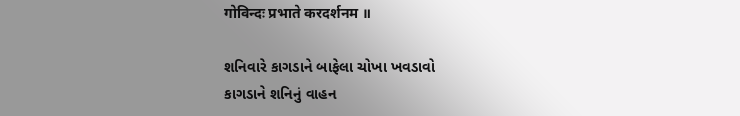गोविन्दः प्रभाते करदर्शनम ॥

શનિવારે કાગડાને બાફેલા ચોખા ખવડાવો
કાગડાને શનિનું વાહન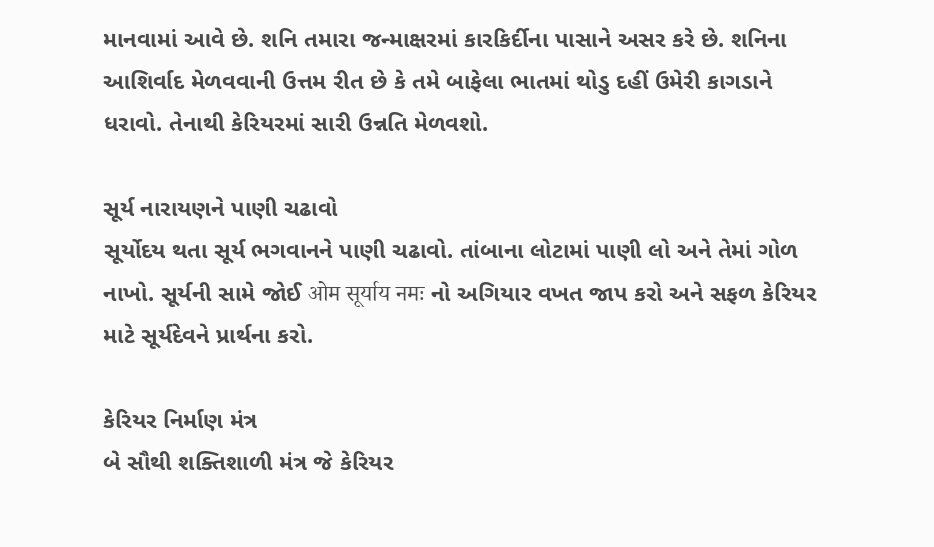માનવામાં આવે છે. શનિ તમારા જન્માક્ષરમાં કારકિર્દીના પાસાને અસર કરે છે. શનિના આશિર્વાદ મેળવવાની ઉત્તમ રીત છે કે તમે બાફેલા ભાતમાં થોડુ દહીં ઉમેરી કાગડાને ધરાવો. તેનાથી કેરિયરમાં સારી ઉન્નતિ મેળવશો.

સૂર્ય નારાયણને પાણી ચઢાવો
સૂર્યોદય થતા સૂર્ય ભગવાનને પાણી ચઢાવો. તાંબાના લોટામાં પાણી લો અને તેમાં ગોળ નાખો. સૂર્યની સામે જોઈ ओम सूर्याय नमः નો અગિયાર વખત જાપ કરો અને સફળ કેરિયર માટે સૂર્યદેવને પ્રાર્થના કરો.

કેરિયર નિર્માણ મંત્ર
બે સૌથી શક્તિશાળી મંત્ર જે કેરિયર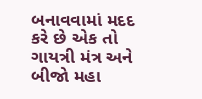બનાવવામાં મદદ કરે છે એક તો ગાયત્રી મંત્ર અને બીજો મહા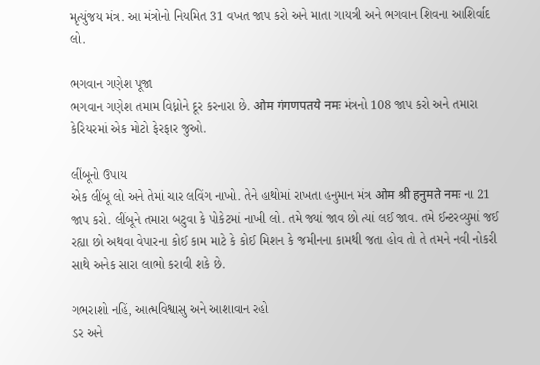મૃત્યુંજય મંત્ર. આ મંત્રોનો નિયમિત 31 વખત જાપ કરો અને માતા ગાયત્રી અને ભગવાન શિવના આશિર્વાદ લો.

ભગવાન ગણેશ પૂજા
ભગવાન ગણેશ તમામ વિધ્નોને દૂર કરનારા છે. ओम गंगणपतये नमः મંત્રનો 108 જાપ કરો અને તમારા કેરિયરમાં એક મોટો ફેરફાર જુઓ.

લીંબૂનો ઉપાય
એક લીંબૂ લો અને તેમાં ચાર લવિંગ નાખો. તેને હાથોમાં રાખતા હનુમાન મંત્ર ओम श्री हनुमते नमः ના 21 જાપ કરો. લીંબૂને તમારા બટુવા કે પોકેટમાં નાખી લો. તમે જ્યાં જાવ છો ત્યાં લઈ જાવ. તમે ઈન્ટરવ્યુમાં જઈ રહ્યા છો અથવા વેપારના કોઈ કામ માટે કે કોઈ મિશન કે જમીનના કામથી જતા હોવ તો તે તમને નવી નોકરી સાથે અનેક સારા લાભો કરાવી શકે છે.

ગભરાશો નહિં, આત્મવિશ્વાસુ અને આશાવાન રહો
ડર અને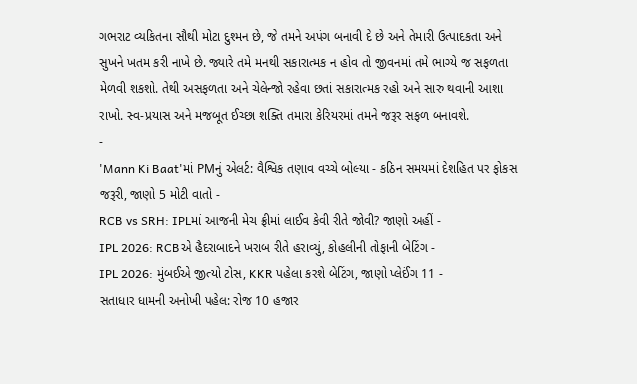ગભરાટ વ્યકિતના સૌથી મોટા દુશ્મન છે, જે તમને અપંગ બનાવી દે છે અને તેમારી ઉત્પાદકતા અને સુખને ખતમ કરી નાખે છે. જ્યારે તમે મનથી સકારાત્મક ન હોવ તો જીવનમાં તમે ભાગ્યે જ સફળતા મેળવી શકશો. તેથી અસફળતા અને ચેલેન્જો રહેવા છતાં સકારાત્મક રહો અને સારુ થવાની આશા રાખો. સ્વ-પ્રયાસ અને મજબૂત ઈચ્છા શક્તિ તમારા કેરિયરમાં તમને જરૂર સફળ બનાવશે.
-
'Mann Ki Baat'માં PMનું એલર્ટ: વૈશ્વિક તણાવ વચ્ચે બોલ્યા - કઠિન સમયમાં દેશહિત પર ફોકસ જરૂરી, જાણો 5 મોટી વાતો -
RCB vs SRH: IPLમાં આજની મેચ ફ્રીમાં લાઈવ કેવી રીતે જોવી? જાણો અહીં -
IPL 2026: RCBએ હૈદરાબાદને ખરાબ રીતે હરાવ્યું, કોહલીની તોફાની બેટિંગ -
IPL 2026: મુંબઈએ જીત્યો ટોસ, KKR પહેલા કરશે બેટિંગ, જાણો પ્લેઈંગ 11 -
સતાધાર ધામની અનોખી પહેલ: રોજ 10 હજાર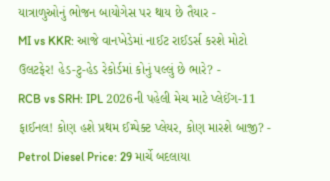યાત્રાળુઓનું ભોજન બાયોગેસ પર થાય છે તૈયાર -
MI vs KKR: આજે વાનખેડેમાં નાઈટ રાઈડર્સ કરશે મોટો ઉલટફેર! હેડ-ટુ-હેડ રેકોર્ડમાં કોનું પલ્લું છે ભારે? -
RCB vs SRH: IPL 2026ની પહેલી મેચ માટે પ્લેઈંગ-11 ફાઈનલ! કોણ હશે પ્રથમ ઈમ્પેક્ટ પ્લેયર, કોણ મારશે બાજી? -
Petrol Diesel Price: 29 માર્ચે બદલાયા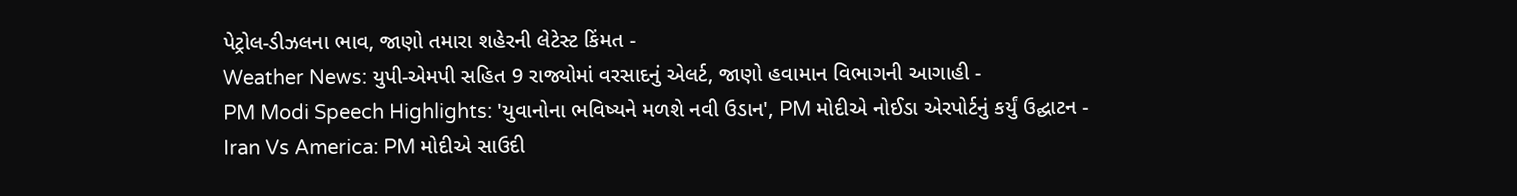પેટ્રોલ-ડીઝલના ભાવ, જાણો તમારા શહેરની લેટેસ્ટ કિંમત -
Weather News: યુપી-એમપી સહિત 9 રાજ્યોમાં વરસાદનું એલર્ટ, જાણો હવામાન વિભાગની આગાહી -
PM Modi Speech Highlights: 'યુવાનોના ભવિષ્યને મળશે નવી ઉડાન', PM મોદીએ નોઈડા એરપોર્ટનું કર્યું ઉદ્ઘાટન -
Iran Vs America: PM મોદીએ સાઉદી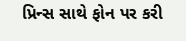પ્રિન્સ સાથે ફોન પર કરી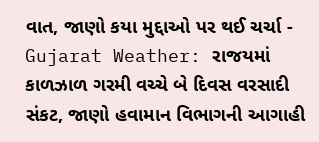વાત, જાણો કયા મુદ્દાઓ પર થઈ ચર્ચા -
Gujarat Weather: રાજયમાં કાળઝાળ ગરમી વચ્ચે બે દિવસ વરસાદી સંકટ, જાણો હવામાન વિભાગની આગાહી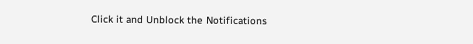Click it and Unblock the Notifications